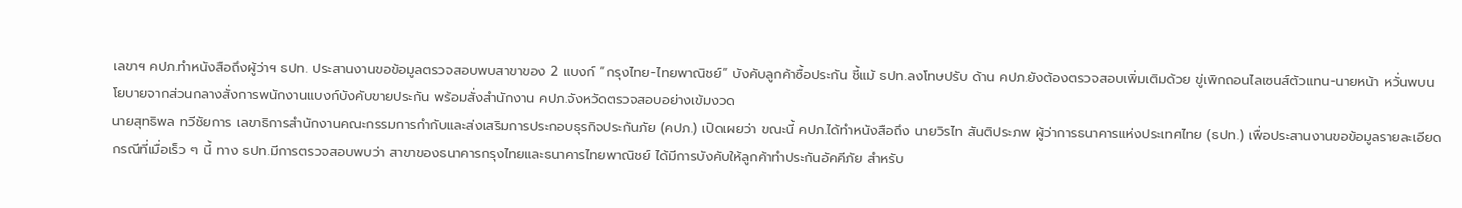เลขาฯ คปภ.ทำหนังสือถึงผู้ว่าฯ ธปท. ประสานงานขอข้อมูลตรวจสอบพบสาขาของ 2 แบงก์ “กรุงไทย-ไทยพาณิชย์” บังคับลูกค้าซื้อประกัน ชี้แม้ ธปท.ลงโทษปรับ ด้าน คปภ.ยังต้องตรวจสอบเพิ่มเติมด้วย ขู่เพิกถอนไลเซนส์ตัวแทน-นายหน้า หวั่นพบนโยบายจากส่วนกลางสั่งการพนักงานแบงก์บังคับขายประกัน พร้อมสั่งสำนักงาน คปภ.จังหวัดตรวจสอบอย่างเข้มงวด
นายสุทธิพล ทวีชัยการ เลขาธิการสำนักงานคณะกรรมการกำกับและส่งเสริมการประกอบธุรกิจประกันภัย (คปภ.) เปิดเผยว่า ขณะนี้ คปภ.ได้ทำหนังสือถึง นายวิรไท สันติประภพ ผู้ว่าการธนาคารแห่งประเทศไทย (ธปท.) เพื่อประสานงานขอข้อมูลรายละเอียดกรณีที่เมื่อเร็ว ๆ นี้ ทาง ธปท.มีการตรวจสอบพบว่า สาขาของธนาคารกรุงไทยและธนาคารไทยพาณิชย์ ได้มีการบังคับให้ลูกค้าทำประกันอัคคีภัย สำหรับ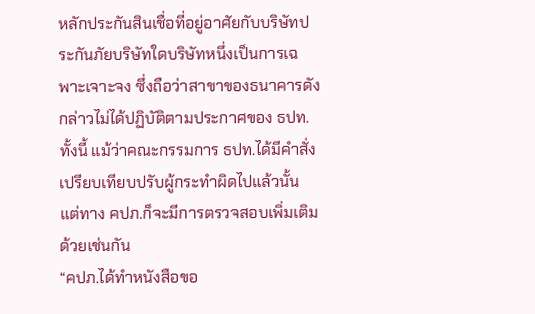หลักประกันสินเชื่อที่อยู่อาศัยกับบริษัทประกันภัยบริษัทใดบริษัทหนึ่งเป็นการเฉพาะเจาะจง ซึ่งถือว่าสาขาของธนาคารดังกล่าวไม่ได้ปฏิบัติตามประกาศของ ธปท.
ทั้งนี้ แม้ว่าคณะกรรมการ ธปท.ได้มีคำสั่งเปรียบเทียบปรับผู้กระทำผิดไปแล้วนั้น แต่ทาง คปภ.ก็จะมีการตรวจสอบเพิ่มเติมด้วยเช่นกัน
“คปภ.ได้ทำหนังสือขอ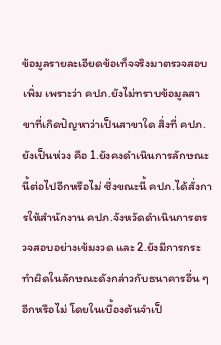ข้อมูลรายละเอียดข้อเท็จจริงมาตรวจสอบเพิ่ม เพราะว่า คปภ.ยังไม่ทราบข้อมูลสาขาที่เกิดปัญหาว่าเป็นสาขาใด สิ่งที่ คปภ.ยังเป็นห่วง คือ 1.ยังคงดำเนินการลักษณะนี้ต่อไปอีกหรือไม่ ซึ่งขณะนี้ คปภ.ได้สั่งการให้สำนักงาน คปภ.จังหวัดดำเนินการตรวจสอบอย่างเข้มงวด และ 2.ยังมีการกระทำผิดในลักษณะดังกล่าวกับธนาคารอื่น ๆ อีกหรือไม่ โดยในเบื้องต้นจำเป็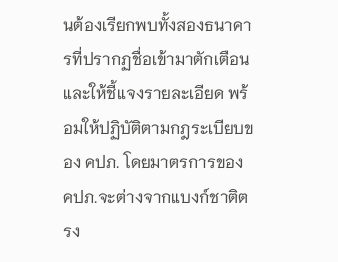นต้องเรียกพบทั้งสองธนาคารที่ปรากฏชื่อเข้ามาตักเตือนและให้ชี้แจงรายละเอียด พร้อมให้ปฏิบัติตามกฎระเบียบของ คปภ. โดยมาตรการของ คปภ.จะต่างจากแบงก์ชาติตรง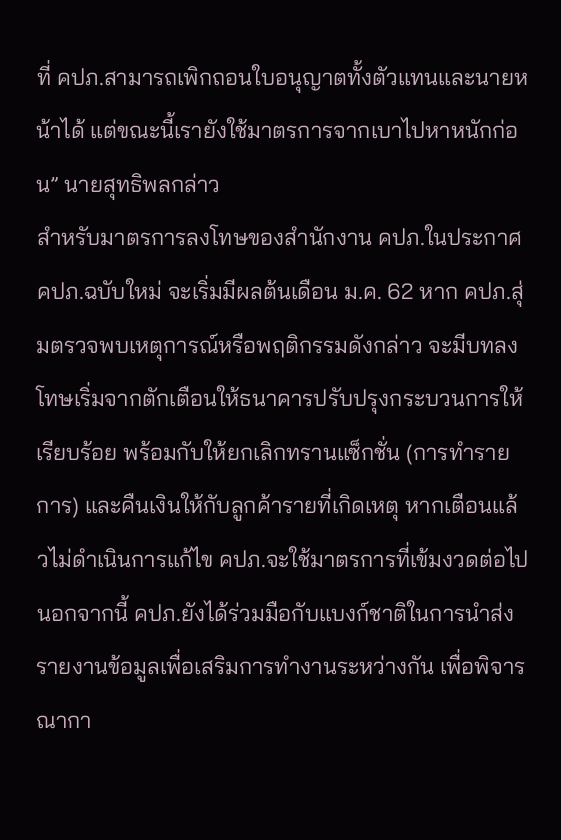ที่ คปภ.สามารถเพิกถอนใบอนุญาตทั้งตัวแทนและนายหน้าได้ แต่ขณะนี้เรายังใช้มาตรการจากเบาไปหาหนักก่อน” นายสุทธิพลกล่าว
สำหรับมาตรการลงโทษของสำนักงาน คปภ.ในประกาศ คปภ.ฉบับใหม่ จะเริ่มมีผลต้นเดือน ม.ค. 62 หาก คปภ.สุ่มตรวจพบเหตุการณ์หรือพฤติกรรมดังกล่าว จะมีบทลงโทษเริ่มจากตักเตือนให้ธนาคารปรับปรุงกระบวนการให้เรียบร้อย พร้อมกับให้ยกเลิกทรานแซ็กชั่น (การทำรายการ) และคืนเงินให้กับลูกค้ารายที่เกิดเหตุ หากเตือนแล้วไม่ดำเนินการแก้ไข คปภ.จะใช้มาตรการที่เข้มงวดต่อไป นอกจากนี้ คปภ.ยังได้ร่วมมือกับแบงก์ชาติในการนำส่งรายงานข้อมูลเพื่อเสริมการทำงานระหว่างกัน เพื่อพิจารณากา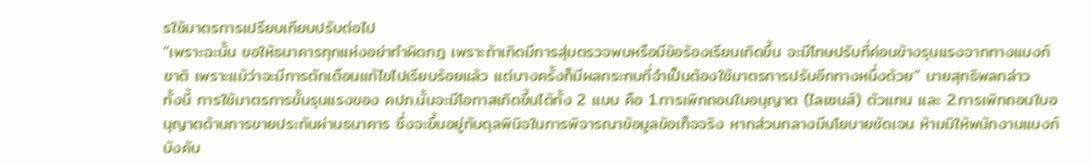รใช้มาตรการเปรียบเทียบปรับต่อไป
“เพราะฉะนั้น ขอให้ธนาคารทุกแห่งอย่าทำผิดกฎ เพราะถ้าเกิดมีการสุ่มตรวจพบหรือมีข้อร้องเรียนเกิดขึ้น จะมีโทษปรับที่ค่อนข้างรุนแรงจากทางแบงก์ชาติ เพราะแม้ว่าจะมีการตักเตือนแก้ไขไปเรียบร้อยแล้ว แต่บางครั้งก็มีผลกระทบที่จำเป็นต้องใช้มาตรการปรับอีกทางหนึ่งด้วย” นายสุทธิพลกล่าว
ทั้งนี้ การใช้มาตรการขั้นรุนแรงของ คปภ.นั้นจะมีโอกาสเกิดขึ้นได้ทั้ง 2 แบบ คือ 1.การเพิกถอนใบอนุญาต (ไลเซนส์) ตัวแทน และ 2.การเพิกถอนใบอนุญาตด้านการขายประกันผ่านธนาคาร ซึ่งจะขึ้นอยู่กับดุลพินิจในการพิจารณาข้อมูลข้อเท็จจริง หากส่วนกลางมีนโยบายชัดเจน ห้ามมิให้พนักงานแบงก์บังคับ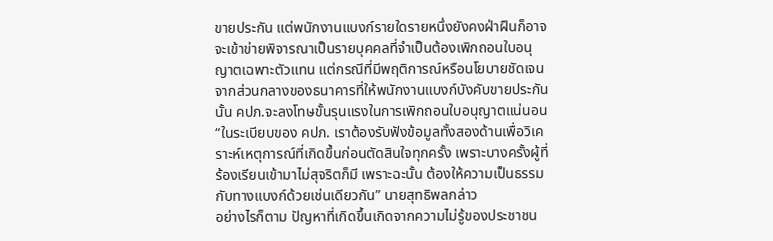ขายประกัน แต่พนักงานแบงก์รายใดรายหนึ่งยังคงฝ่าฝืนก็อาจจะเข้าข่ายพิจารณาเป็นรายบุคคลที่จำเป็นต้องเพิกถอนใบอนุญาตเฉพาะตัวแทน แต่กรณีที่มีพฤติการณ์หรือนโยบายชัดเจนจากส่วนกลางของธนาคารที่ให้พนักงานแบงก์บังคับขายประกันนั้น คปภ.จะลงโทษขั้นรุนแรงในการเพิกถอนใบอนุญาตแน่นอน
“ในระเบียบของ คปภ. เราต้องรับฟังข้อมูลทั้งสองด้านเพื่อวิเคราะห์เหตุการณ์ที่เกิดขึ้นก่อนตัดสินใจทุกครั้ง เพราะบางครั้งผู้ที่ร้องเรียนเข้ามาไม่สุจริตก็มี เพราะฉะนั้น ต้องให้ความเป็นธรรมกับทางแบงก์ด้วยเช่นเดียวกัน” นายสุทธิพลกล่าว
อย่างไรก็ตาม ปัญหาที่เกิดขึ้นเกิดจากความไม่รู้ของประชาชน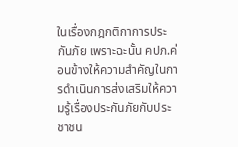ในเรื่องกฎกติกาการประกันภัย เพราะฉะนั้น คปภ.ค่อนข้างให้ความสำคัญในการดำเนินการส่งเสริมให้ความรู้เรื่องประกันภัยกับประชาชน